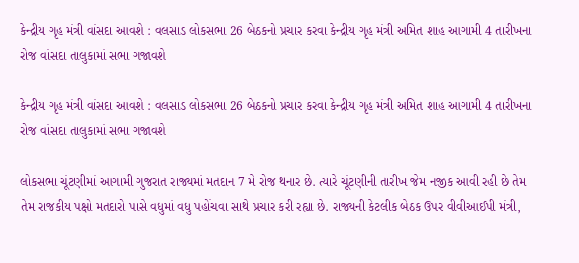કેન્દ્રીય ગૃહ મંત્રી વાંસદા આવશે : વલસાડ લોકસભા 26 બેઠકનો પ્રચાર કરવા કેન્દ્રીય ગૃહ મંત્રી અમિત શાહ આગામી 4 તારીખના રોજ વાંસદા તાલુકામાં સભા ગજાવશે

કેન્દ્રીય ગૃહ મંત્રી વાંસદા આવશે : વલસાડ લોકસભા 26 બેઠકનો પ્રચાર કરવા કેન્દ્રીય ગૃહ મંત્રી અમિત શાહ આગામી 4 તારીખના રોજ વાંસદા તાલુકામાં સભા ગજાવશે

લોકસભા ચૂંટણીમાં આગામી ગુજરાત રાજ્યમાં મતદાન 7 મે રોજ થનાર છે. ત્યારે ચૂંટણીની તારીખ જેમ નજીક આવી રહી છે તેમ તેમ રાજકીય પક્ષો મતદારો પાસે વધુમાં વધુ પહોંચવા સાથે પ્રચાર કરી રહ્યા છે. રાજ્યની કેટલીક બેઠક ઉપર વીવીઆઈપી મંત્રી,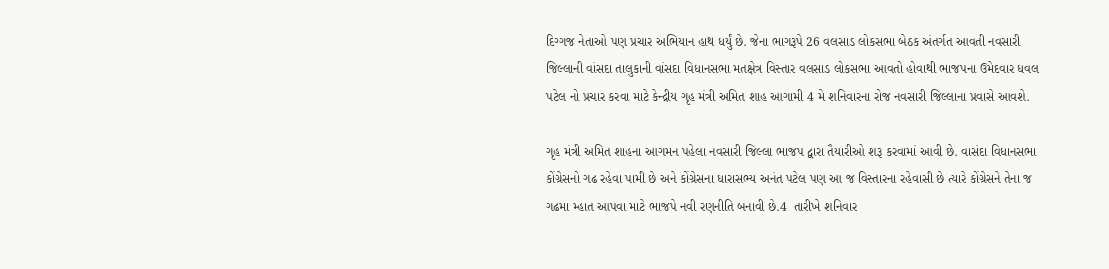દિગ્ગજ નેતાઓ પણ પ્રચાર અભિયાન હાથ ધર્યું છે. જેના ભાગરૂપે 26 વલસાડ લોકસભા બેઠક અંતર્ગત આવતી નવસારી જિલ્લાની વાંસદા તાલુકાની વાંસદા વિધાનસભા મતક્ષેત્ર વિસ્તાર વલસાડ લોકસભા આવતો હોવાથી ભાજપના ઉમેદવાર ધવલ પટેલ નો પ્રચાર કરવા માટે કેન્દ્રીય ગૃહ મંત્રી અમિત શાહ આગામી 4 મે શનિવારના રોજ નવસારી જિલ્લાના પ્રવાસે આવશે.

ગૃહ મંત્રી અમિત શાહના આગમન પહેલા નવસારી જિલ્લા ભાજપ દ્વારા તૈયારીઓ શરૂ કરવામાં આવી છે. વાસંદા વિધાનસભા  કોંગ્રેસનો ગઢ રહેવા પામી છે અને કોંગ્રેસના ધારાસભ્ય અનંત પટેલ પણ આ જ વિસ્તારના રહેવાસી છે ત્યારે કોંગ્રેસને તેના જ ગઢમા મ્હાત આપવા માટે ભાજપે નવી રણનીતિ બનાવી છે.4  તારીખે શનિવાર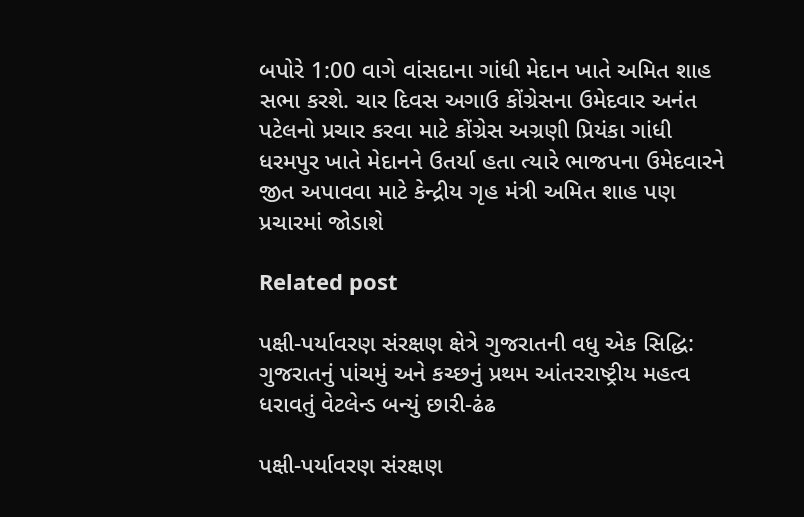બપોરે 1:00 વાગે વાંસદાના ગાંધી મેદાન ખાતે અમિત શાહ સભા કરશે. ચાર દિવસ અગાઉ કોંગ્રેસના ઉમેદવાર અનંત પટેલનો પ્રચાર કરવા માટે કોંગ્રેસ અગ્રણી પ્રિયંકા ગાંધી ધરમપુર ખાતે મેદાનને ઉતર્યા હતા ત્યારે ભાજપના ઉમેદવારને જીત અપાવવા માટે કેન્દ્રીય ગૃહ મંત્રી અમિત શાહ પણ પ્રચારમાં જોડાશે

Related post

પક્ષી-પર્યાવરણ સંરક્ષણ ક્ષેત્રે ગુજરાતની વધુ એક સિદ્ધિ: ગુજરાતનું પાંચમું અને કચ્છનું પ્રથમ આંતરરાષ્ટ્રીય મહત્વ ધરાવતું વેટલેન્ડ બન્યું છારી-ઢંઢ

પક્ષી-પર્યાવરણ સંરક્ષણ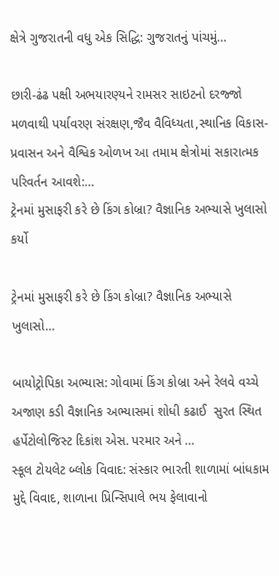ક્ષેત્રે ગુજરાતની વધુ એક સિદ્ધિ: ગુજરાતનું પાંચમું…

છારી-ઢંઢ પક્ષી અભયારણ્યને રામસર સાઇટનો દરજ્જો મળવાથી પર્યાવરણ સંરક્ષણ,જૈવ વૈવિધ્યતા,સ્થાનિક વિકાસ- પ્રવાસન અને વૈશ્વિક ઓળખ આ તમામ ક્ષેત્રોમાં સકારાત્મક પરિવર્તન આવશે:…
ટ્રેનમાં મુસાફરી કરે છે કિંગ કોબ્રા? વૈજ્ઞાનિક અભ્યાસે ખુલાસો કર્યો

ટ્રેનમાં મુસાફરી કરે છે કિંગ કોબ્રા? વૈજ્ઞાનિક અભ્યાસે ખુલાસો…

બાયોટ્રોપિકા અભ્યાસ: ગોવામાં કિંગ કોબ્રા અને રેલવે વચ્ચે અજાણ કડી વૈજ્ઞાનિક અભ્યાસમાં શોધી કઢાઈ  સુરત સ્થિત હર્પેટોલોજિસ્ટ દિકાંશ એસ. પરમાર અને …
સ્કૂલ ટોયલેટ બ્લોક વિવાદ: સંસ્કાર ભારતી શાળામાં બાંધકામ મુદ્દે વિવાદ, શાળાના પ્રિન્સિપાલે ભય ફેલાવાનો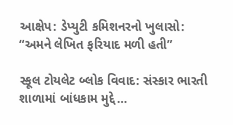આક્ષેપ: ડેપ્યુટી કમિશનરનો ખુલાસો: “અમને લેખિત ફરિયાદ મળી હતી”

સ્કૂલ ટોયલેટ બ્લોક વિવાદ: સંસ્કાર ભારતી શાળામાં બાંધકામ મુદ્દે…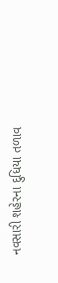નવસારી શહેરના દુધિયા તળાવ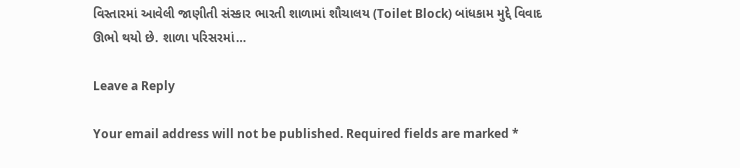વિસ્તારમાં આવેલી જાણીતી સંસ્કાર ભારતી શાળામાં શૌચાલય (Toilet Block) બાંધકામ મુદ્દે વિવાદ ઊભો થયો છે. શાળા પરિસરમાં…

Leave a Reply

Your email address will not be published. Required fields are marked *